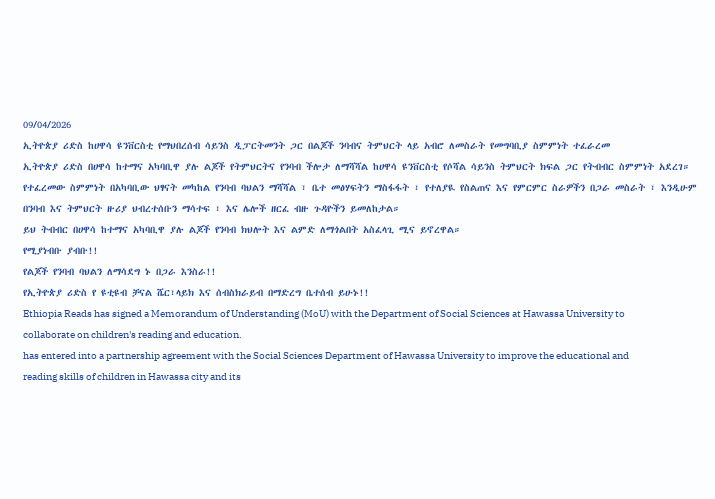09/04/2026
ኢትዮጵያ ሪድስ ከሀዋሳ ዩንቨርስቲ የማህበረሰብ ሳይንስ ዲፓርትመንት ጋር በልጆች ንባብና ትምህርት ላይ አብሮ ለመስራት የመግባቢያ ስምምነት ተፈራረመ
ኢትዮጵያ ሪድስ በሀዋሳ ከተማና አካባቢዋ ያሉ ልጆች የትምህርትና የንባብ ችሎታ ለማሻሻል ከሀዋሳ ዩንቨርስቲ የሶሻል ሳይንስ ትምህርት ክፍል ጋር የትብብር ስምምነት አደረገ።
የተፈረመው ስምምነት በአካባቢው ህፃናት መካከል የንባብ ባህልን ማሻሻል ፣ ቤተ መፅሃፍትን ማስፋፋት ፣ የተለያዪ የስልጠና እና የምርምር ስራዎችን በጋራ መስራት ፣ እንዲሁም በንባብ እና ትምህርት ዙሪያ ህብረተሰቡን ማሳተፍ ፣ እና ሌሎች ዘርፈ ብዙ ጉዳዮችን ይመለከታል።
ይህ ትብብር በሀዋሳ ከተማና አካባቢዋ ያሉ ልጆች የንባብ ክህሎት እና ልምድ ለማጎልበት አስፈላጊ ሚና ይኖረዋል።
የሚያነብቡ ያብቡ!!
የልጆች የንባብ ባህልን ለማሳደግ ኑ በጋራ እንስራ!!
የኢትዮጵያ ሪድስ የ ዩቲዩብ ቻናል ሼር፣ላይክ እና ሰብስክራይብ በማድረግ ቤተሰብ ይሁኑ!!
Ethiopia Reads has signed a Memorandum of Understanding (MoU) with the Department of Social Sciences at Hawassa University to collaborate on children's reading and education.
has entered into a partnership agreement with the Social Sciences Department of Hawassa University to improve the educational and reading skills of children in Hawassa city and its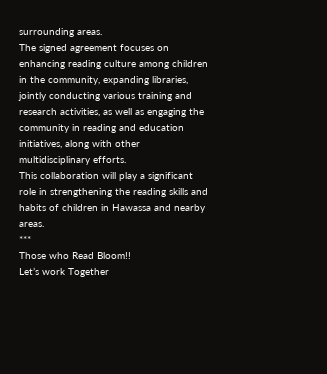surrounding areas.
The signed agreement focuses on enhancing reading culture among children in the community, expanding libraries, jointly conducting various training and research activities, as well as engaging the community in reading and education initiatives, along with other multidisciplinary efforts.
This collaboration will play a significant role in strengthening the reading skills and habits of children in Hawassa and nearby areas.
***
Those who Read Bloom!!
Let’s work Together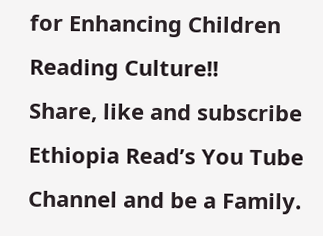for Enhancing Children Reading Culture!!
Share, like and subscribe Ethiopia Read’s You Tube Channel and be a Family.